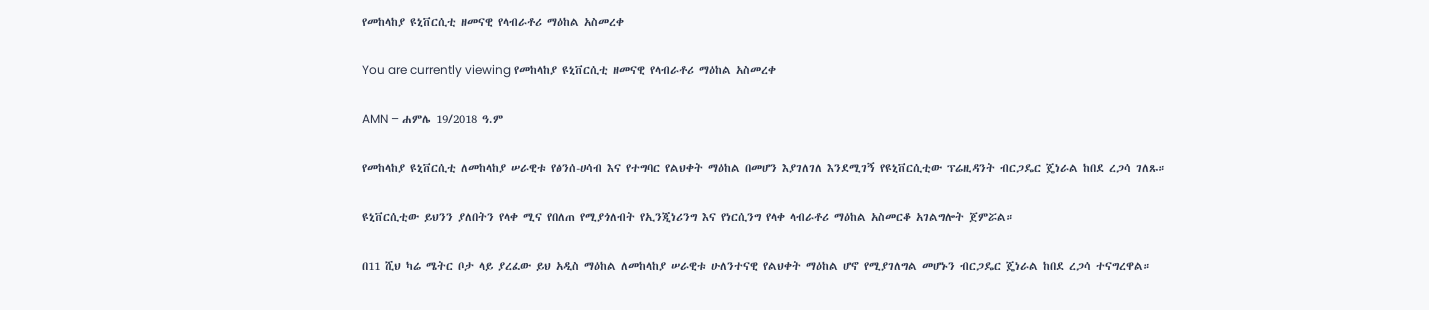የመከላከያ ዩኒቨርሲቲ ዘመናዊ የላብራቶሪ ማዕከል አስመረቀ

You are currently viewing የመከላከያ ዩኒቨርሲቲ ዘመናዊ የላብራቶሪ ማዕከል አስመረቀ

AMN – ሐምሌ 19/2018 ዓ.ም

የመከላከያ ዩኒቨርሲቲ ለመከላከያ ሠራዊቱ የፅንሰ-ሀሳብ እና የተግባር የልህቀት ማዕከል በመሆን እያገለገለ እንደሚገኝ የዩኒቨርሲቲው ፕሬዚዳንት ብርጋዴር ጄነራል ከበደ ረጋሳ ገለጹ።

ዩኒቨርሲቲው ይህንን ያለበትን የላቀ ሚና የበለጠ የሚያጎለብት የኢንጂነሪንግ እና የነርሲንግ የላቀ ላብራቶሪ ማዕከል አስመርቆ አገልግሎት ጀምሯል።

በ11 ሺህ ካሬ ሜትር ቦታ ላይ ያረፈው ይህ አዲስ ማዕከል ለመከላከያ ሠራዊቱ ሁለንተናዊ የልህቀት ማዕከል ሆኖ የሚያገለግል መሆኑን ብርጋዴር ጄነራል ከበደ ረጋሳ ተናግረዋል።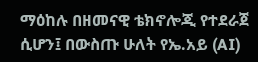ማዕከሉ በዘመናዊ ቴክኖሎጂ የተደራጀ ሲሆን፤ በውስጡ ሁለት የኤ.አይ (AI)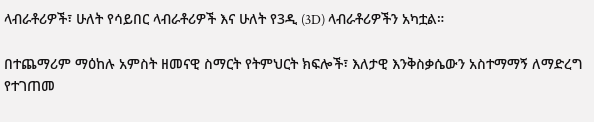ላብራቶሪዎች፣ ሁለት የሳይበር ላብራቶሪዎች እና ሁለት የ3ዲ (3D) ላብራቶሪዎችን አካቷል።

በተጨማሪም ማዕከሉ አምስት ዘመናዊ ስማርት የትምህርት ክፍሎች፣ እለታዊ እንቅስቃሴውን አስተማማኝ ለማድረግ የተገጠመ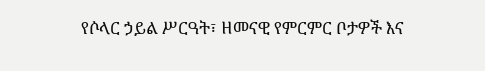የሶላር ኃይል ሥርዓት፣ ዘመናዊ የምርምር ቦታዎች እና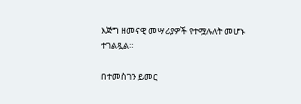እጅግ ዘመናዊ መሣሪያዎች የተሟሉለት መሆኑ ተገልጿል።

በተመስገን ይመር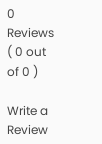0 Reviews ( 0 out of 0 )

Write a Review